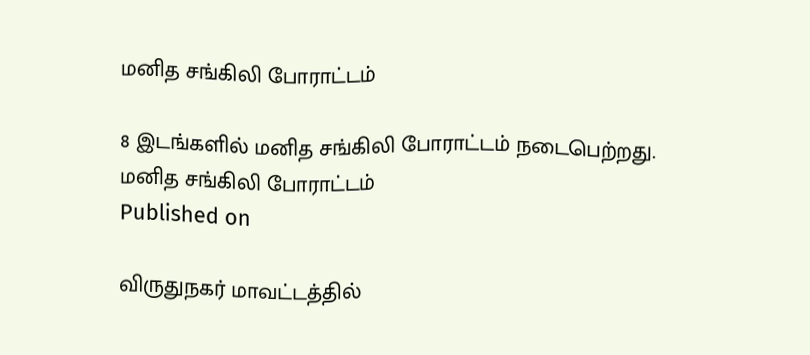மனித சங்கிலி போராட்டம்

8 இடங்களில் மனித சங்கிலி போராட்டம் நடைபெற்றது.
மனித சங்கிலி போராட்டம்
Published on

விருதுநகர் மாவட்டத்தில்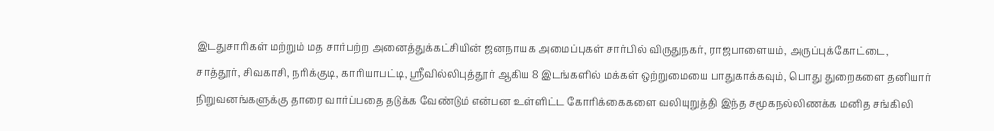இடதுசாரிகள் மற்றும் மத சார்பற்ற அனைத்துக்கட்சியின் ஜனநாயக அமைப்புகள் சார்பில் விருதுநகர், ராஜபாளையம், அருப்புக்கோட்டை, சாத்தூர், சிவகாசி, நரிக்குடி, காரியாபட்டி, ஸ்ரீவில்லிபுத்தூர் ஆகிய 8 இடங்களில் மக்கள் ஒற்றுமையை பாதுகாக்கவும், பொது துறைகளை தனியார் நிறுவனங்களுக்கு தாரை வார்ப்பதை தடுக்க வேண்டும் என்பன உள்ளிட்ட கோரிக்கைகளை வலியுறுத்தி இந்த சமூகநல்லிணக்க மனித சங்கிலி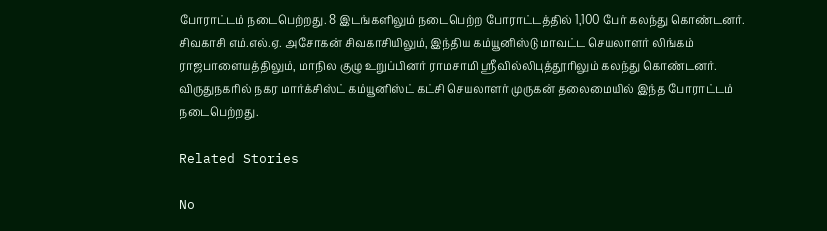போராட்டம் நடைபெற்றது. 8 இடங்களிலும் நடைபெற்ற போராட்டத்தில் 1,100 பேர் கலந்து கொண்டனர். சிவகாசி எம்.எல்.ஏ. அசோகன் சிவகாசியிலும், இந்திய கம்யூனிஸ்டு மாவட்ட செயலாளர் லிங்கம் ராஜபாளையத்திலும், மாநில குழு உறுப்பினர் ராமசாமி ஸ்ரீவில்லிபுத்தூரிலும் கலந்து கொண்டனர். விருதுநகரில் நகர மார்க்சிஸ்ட் கம்யூனிஸ்ட் கட்சி செயலாளர் முருகன் தலைமையில் இந்த போராட்டம் நடைபெற்றது.

Related Stories

No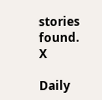stories found.
X

Daily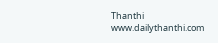Thanthi
www.dailythanthi.com